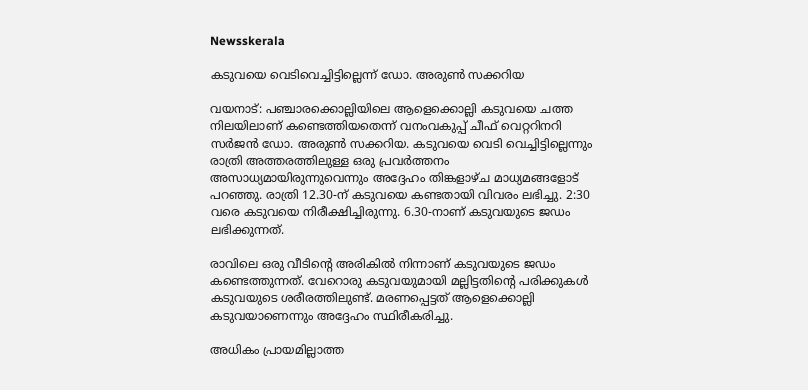Newsskerala

കടുവയെ വെടിവെച്ചിട്ടില്ലെന്ന് ഡോ. അരുണ്‍ സക്കറിയ

വയനാട്: പഞ്ചാരക്കൊല്ലിയിലെ ആളെക്കൊല്ലി കടുവയെ ചത്ത നിലയിലാണ് കണ്ടെത്തിയതെന്ന് വനംവകുപ്പ് ചീഫ് വെറ്ററിനറി സര്‍ജന്‍ ഡോ. അരുണ്‍ സക്കറിയ. കടുവയെ വെടി വെച്ചിട്ടില്ലെന്നും രാത്രി അത്തരത്തിലുള്ള ഒരു പ്രവര്‍ത്തനം അസാധ്യമായിരുന്നുവെന്നും അദ്ദേഹം തിങ്കളാഴ്ച മാധ്യമങ്ങളോട് പറഞ്ഞു. രാത്രി 12.30-ന് കടുവയെ കണ്ടതായി വിവരം ലഭിച്ചു. 2:30 വരെ കടുവയെ നിരീക്ഷിച്ചിരുന്നു. 6.30-നാണ് കടുവയുടെ ജഡം ലഭിക്കുന്നത്.

രാവിലെ ഒരു വീടിന്റെ അരികില്‍ നിന്നാണ് കടുവയുടെ ജഡം കണ്ടെത്തുന്നത്. വേറൊരു കടുവയുമായി മല്ലിട്ടതിന്റെ പരിക്കുകള്‍ കടുവയുടെ ശരീരത്തിലുണ്ട്. മരണപ്പെട്ടത് ആളെക്കൊല്ലി കടുവയാണെന്നും അദ്ദേഹം സ്ഥിരീകരിച്ചു.

അധികം പ്രായമില്ലാത്ത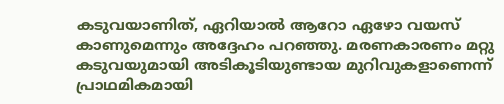കടുവയാണിത്, ഏറിയാല്‍ ആറോ ഏഴോ വയസ് കാണുമെന്നും അദ്ദേഹം പറഞ്ഞു. മരണകാരണം മറ്റു കടുവയുമായി അടികൂടിയുണ്ടായ മുറിവുകളാണെന്ന് പ്രാഥമികമായി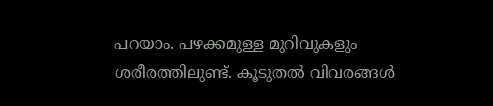പറയാം. പഴക്കമുള്ള മുറിവുകളും ശരീരത്തിലുണ്ട്. കൂടുതല്‍ വിവരങ്ങള്‍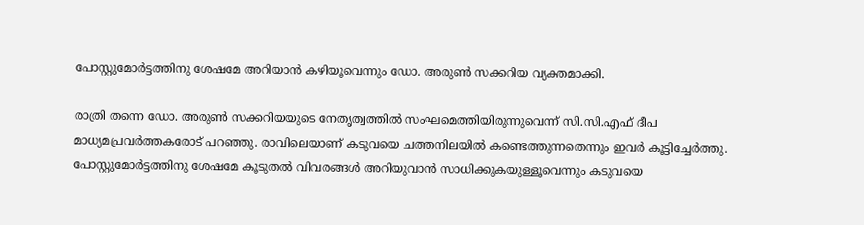പോസ്റ്റുമോര്‍ട്ടത്തിനു ശേഷമേ അറിയാന്‍ കഴിയൂവെന്നും ഡോ. അരുണ്‍ സക്കറിയ വ്യക്തമാക്കി.

രാത്രി തന്നെ ഡോ. അരുണ്‍ സക്കറിയയുടെ നേതൃത്വത്തില്‍ സംഘമെത്തിയിരുന്നുവെന്ന് സി.സി.എഫ് ദീപ മാധ്യമപ്രവര്‍ത്തകരോട് പറഞ്ഞു. രാവിലെയാണ് കടുവയെ ചത്തനിലയില്‍ കണ്ടെത്തുന്നതെന്നും ഇവര്‍ കൂട്ടിച്ചേര്‍ത്തു. പോസ്റ്റുമോര്‍ട്ടത്തിനു ശേഷമേ കൂടുതല്‍ വിവരങ്ങള്‍ അറിയുവാന്‍ സാധിക്കുകയുള്ളൂവെന്നും കടുവയെ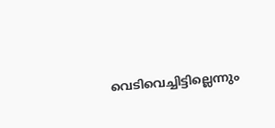വെടിവെച്ചിട്ടില്ലെന്നും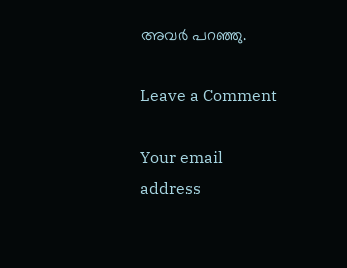അവര്‍ പറഞ്ഞു.

Leave a Comment

Your email address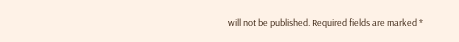will not be published. Required fields are marked *